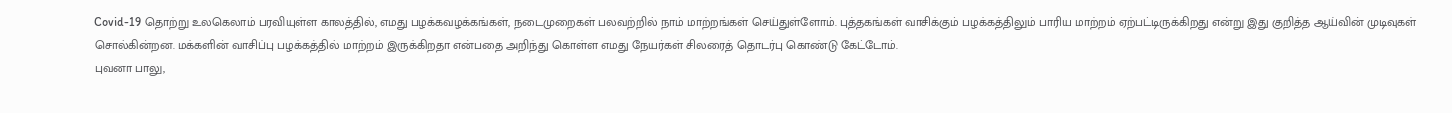Covid-19 தொற்று உலகெலாம் பரவியுள்ள காலத்தில், எமது பழக்கவழக்கங்கள், நடைமுறைகள் பலவற்றில் நாம் மாற்றங்கள் செய்துள்ளோம். புத்தகங்கள் வாசிக்கும் பழக்கத்திலும் பாரிய மாற்றம் ஏற்பட்டிருக்கிறது என்று இது குறித்த ஆய்வின் முடிவுகள் சொல்கின்றன. மக்களின் வாசிப்பு பழக்கத்தில் மாற்றம் இருக்கிறதா என்பதை அறிந்து கொள்ள எமது நேயர்கள் சிலரைத் தொடர்பு கொண்டு கேட்டோம்.
புவனா பாலு,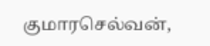குமாரசெல்வன்,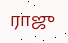ராஜு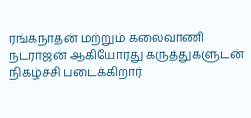ரங்கநாதன் மற்றும் கலைவாணி நடராஜன் ஆகியோரது கருத்துகளுடன் நிகழ்ச்சி படைக்கிறார்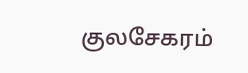குலசேகரம்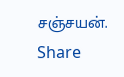சஞ்சயன்.
Share